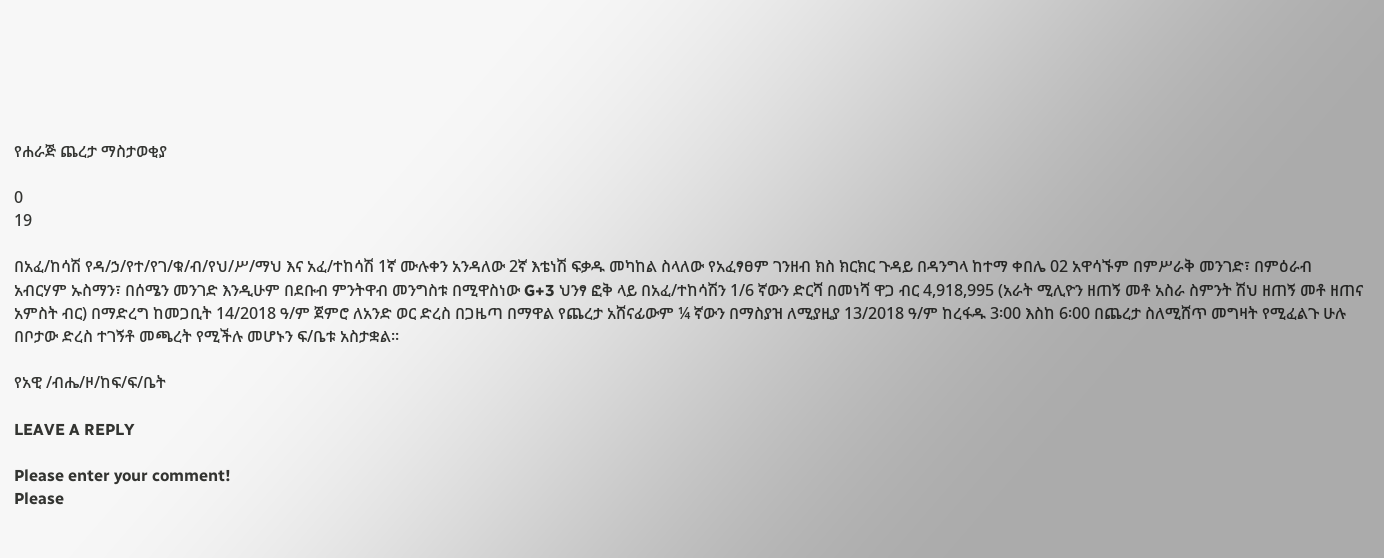የሐራጅ ጨረታ ማስታወቂያ

0
19

በአፈ/ከሳሽ የዳ/ኃ/የተ/የገ/ቁ/ብ/የህ/ሥ/ማህ እና አፈ/ተከሳሽ 1ኛ ሙሉቀን አንዳለው 2ኛ እቴነሽ ፍቃዱ መካከል ስላለው የአፈፃፀም ገንዘብ ክስ ክርክር ጉዳይ በዳንግላ ከተማ ቀበሌ 02 አዋሳኙም በምሥራቅ መንገድ፣ በምዕራብ አብርሃም ኡስማን፣ በሰሜን መንገድ እንዲሁም በደቡብ ምንትዋብ መንግስቱ በሚዋስነው G+3 ህንፃ ፎቅ ላይ በአፈ/ተከሳሽን 1/6 ኛውን ድርሻ በመነሻ ዋጋ ብር 4,918,995 (አራት ሚሊዮን ዘጠኝ መቶ አስራ ስምንት ሽህ ዘጠኝ መቶ ዘጠና አምስት ብር) በማድረግ ከመጋቢት 14/2018 ዓ/ም ጀምሮ ለአንድ ወር ድረስ በጋዜጣ በማዋል የጨረታ አሸናፊውም ¼ ኛውን በማስያዝ ለሚያዚያ 13/2018 ዓ/ም ከረፋዱ 3፡00 እስከ 6፡00 በጨረታ ስለሚሸጥ መግዛት የሚፈልጉ ሁሉ በቦታው ድረስ ተገኝቶ መጫረት የሚችሉ መሆኑን ፍ/ቤቱ አስታቋል፡፡

የአዊ /ብሔ/ዞ/ከፍ/ፍ/ቤት

LEAVE A REPLY

Please enter your comment!
Please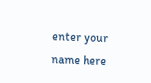enter your name here